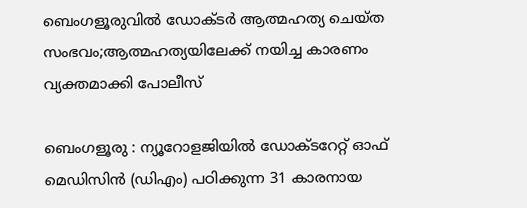ബെംഗളൂരുവിൽ ഡോക്ടർ ആത്മഹത്യ ചെയ്ത സംഭവം;ആത്മഹത്യയിലേക്ക് നയിച്ച കാരണം വ്യക്തമാക്കി പോലീസ്

ബെംഗളൂരു : ന്യൂറോളജിയിൽ ഡോക്‌ടറേറ്റ് ഓഫ് മെഡിസിൻ (ഡിഎം) പഠിക്കുന്ന 31 കാരനായ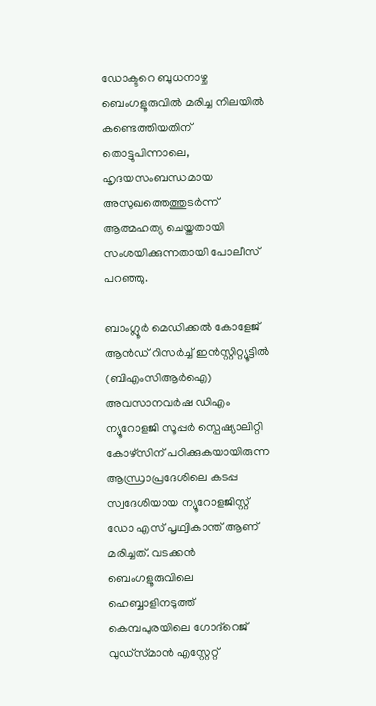ഡോക്ടറെ ബുധനാഴ്ച ബെംഗളൂരുവിൽ മരിച്ച നിലയിൽ കണ്ടെത്തിയതിന് തൊട്ടുപിന്നാലെ, ഹൃദയസംബന്ധമായ അസുഖത്തെത്തുടർന്ന് ആത്മഹത്യ ചെയ്തതായി സംശയിക്കുന്നതായി പോലീസ് പറഞ്ഞു.

ബാംഗ്ലൂർ മെഡിക്കൽ കോളേജ് ആൻഡ് റിസർച്ച് ഇൻസ്റ്റിറ്റ്യൂട്ടിൽ (ബിഎംസിആർഐ) അവസാനവർഷ ഡിഎം ന്യൂറോളജി സൂപ്പർ സ്പെഷ്യാലിറ്റി കോഴ്സിന് പഠിക്കുകയായിരുന്ന ആന്ധ്രാപ്രദേശിലെ കടപ്പ സ്വദേശിയായ ന്യൂറോളജിസ്റ്റ് ഡോ എസ് പൃഥ്വികാന്ത് ആണ് മരിച്ചത്. വടക്കൻ ബെംഗളൂരുവിലെ ഹെബ്ബാളിനടുത്ത് കെമ്പപുരയിലെ ഗോദ്‌റെജ് വുഡ്‌സ്‌മാൻ എസ്റ്റേറ്റ്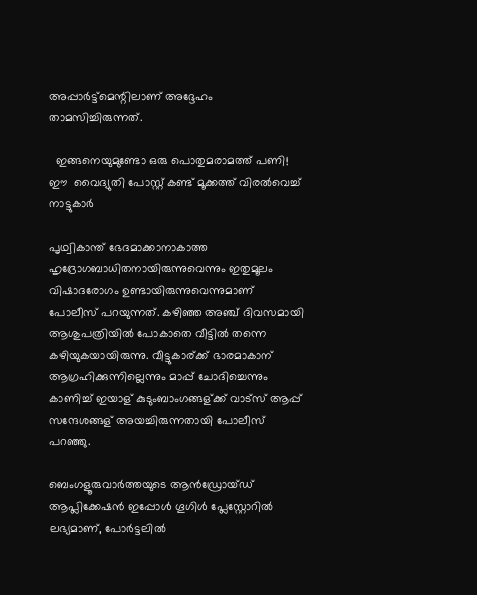അപ്പാർട്ട്‌മെന്റിലാണ് അദ്ദേഹം താമസിച്ചിരുന്നത്.

  ഇങ്ങനെയുമുണ്ടോ ഒരു പൊതുമരാമത്ത് പണി! ഈ  വൈദ്യുതി പോസ്റ്റ് കണ്ട് മൂക്കത്ത് വിരൽവെച്ച് നാട്ടുകാർ

പൃഥ്വികാന്ത് ഭേദമാക്കാനാകാത്ത ഹൃദ്രോഗബാധിതനായിരുന്നുവെന്നും ഇതുമൂലം വിഷാദരോഗം ഉണ്ടായിരുന്നുവെന്നുമാണ് പോലീസ് പറയുന്നത്. കഴിഞ്ഞ അഞ്ച് ദിവസമായി ആശുപത്രിയിൽ പോകാതെ വീട്ടിൽ തന്നെ കഴിയുകയായിരുന്നു. വീട്ടുകാര്ക്ക് ഭാരമാകാന് ആഗ്രഹിക്കുന്നില്ലെന്നും മാപ്പ് ചോദിച്ചെന്നും കാണിച്ച് ഇയാള് കുടുംബാംഗങ്ങള്ക്ക് വാട്സ് ആപ്പ് സന്ദേശങ്ങള് അയച്ചിരുന്നതായി പോലീസ് പറഞ്ഞു.

ബെംഗളൂരുവാർത്തയുടെ ആൻഡ്രോയ്ഡ് ആപ്ലിക്കേഷൻ ഇപ്പോൾ ഗൂഗിൾ പ്ലേസ്റ്റോറിൽ ലഭ്യമാണ്, പോർട്ടലിൽ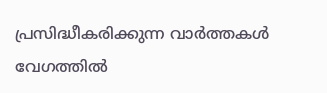പ്രസിദ്ധീകരിക്കുന്ന വാർത്തകൾ വേഗത്തിൽ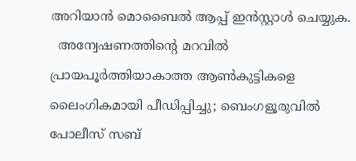അറിയാൻ മൊബൈൽ ആപ്പ് ഇൻസ്റ്റാൾ ചെയ്യുക.
  അന്വേഷണത്തിന്റെ മറവിൽ പ്രായപൂർത്തിയാകാത്ത ആൺകുട്ടികളെ ലൈംഗികമായി പീഡിപ്പിച്ചു; ബെംഗളൂരുവിൽ പോലീസ് സബ്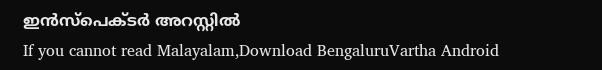ഇൻസ്‌പെക്ടർ അറസ്റ്റിൽ
If you cannot read Malayalam,Download BengaluruVartha Android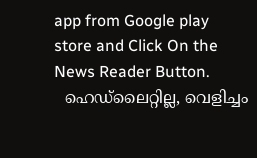app from Google play store and Click On the News Reader Button.
  ഹെഡ്‌ലൈറ്റില്ല, വെളിച്ചം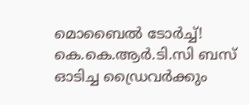മൊബൈൽ ടോർച്ച്! കെ.കെ.ആർ.ടി.സി ബസ് ഓടിച്ച ഡ്രൈവർക്കും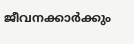ജീവനക്കാർക്കും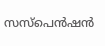സസ്പെൻഷൻ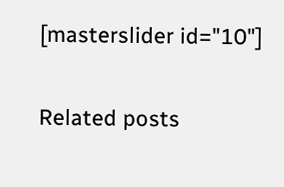[masterslider id="10"]

Related posts